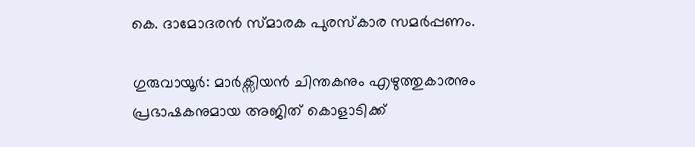കെ. ദാമോദരൻ സ്മാരക പുരസ്കാര സമർപ്പണം.

ഗുരുവായൂർ: മാർക്സിയൻ ചിന്തകനും എഴുത്തുകാരനും പ്രഭാഷകനുമായ അജിത് കൊളാടിക്ക്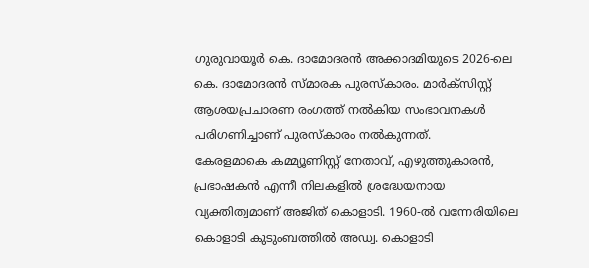ഗുരുവായൂർ കെ. ദാമോദരൻ അക്കാദമിയുടെ 2026-ലെ കെ. ദാമോദരൻ സ്മാരക പുരസ്കാരം. മാർക്സിസ്റ്റ് ആശയപ്രചാരണ രംഗത്ത് നൽകിയ സംഭാവനകൾ പരിഗണിച്ചാണ് പുരസ്കാരം നൽകുന്നത്.
കേരളമാകെ കമ്മ്യൂണിസ്റ്റ് നേതാവ്, എഴുത്തുകാരൻ, പ്രഭാഷകൻ എന്നീ നിലകളിൽ ശ്രദ്ധേയനായ വ്യക്തിത്വമാണ് അജിത് കൊളാടി. 1960-ൽ വന്നേരിയിലെ കൊളാടി കുടുംബത്തിൽ അഡ്വ. കൊളാടി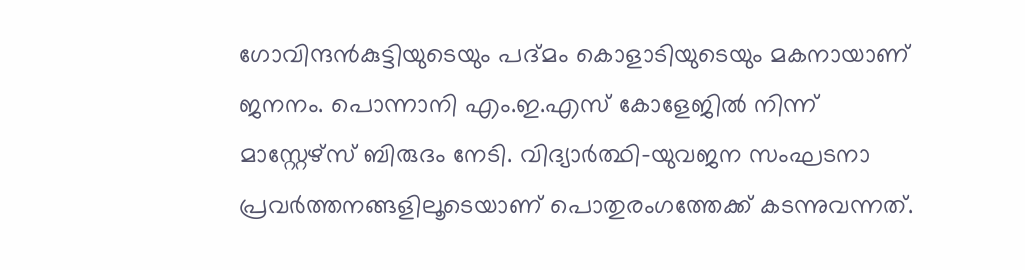ഗോവിന്ദൻകുട്ടിയുടെയും പദ്മം കൊളാടിയുടെയും മകനായാണ് ജനനം. പൊന്നാനി എം.ഇ.എസ് കോളേജിൽ നിന്ന് മാസ്റ്റേഴ്സ് ബിരുദം നേടി. വിദ്യാർത്ഥി-യുവജന സംഘടനാ പ്രവർത്തനങ്ങളിലൂടെയാണ് പൊതുരംഗത്തേക്ക് കടന്നുവന്നത്.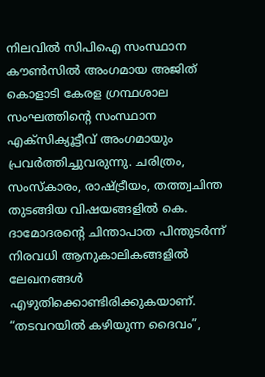നിലവിൽ സിപിഐ സംസ്ഥാന കൗൺസിൽ അംഗമായ അജിത് കൊളാടി കേരള ഗ്രന്ഥശാല സംഘത്തിന്റെ സംസ്ഥാന എക്സിക്യൂട്ടീവ് അംഗമായും പ്രവർത്തിച്ചുവരുന്നു. ചരിത്രം, സംസ്കാരം, രാഷ്ട്രീയം, തത്ത്വചിന്ത തുടങ്ങിയ വിഷയങ്ങളിൽ കെ. ദാമോദരന്റെ ചിന്താപാത പിന്തുടർന്ന് നിരവധി ആനുകാലികങ്ങളിൽ ലേഖനങ്ങൾ എഴുതിക്കൊണ്ടിരിക്കുകയാണ്.
“തടവറയിൽ കഴിയുന്ന ദൈവം”,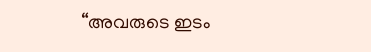“അവരുടെ ഇടം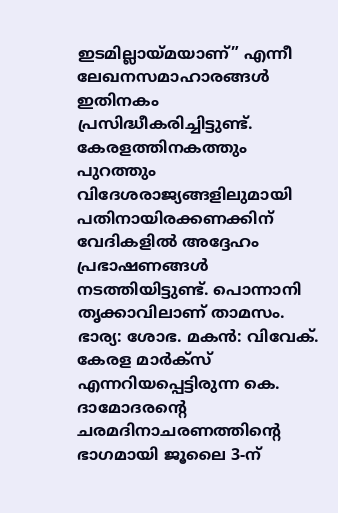ഇടമില്ലായ്മയാണ്” എന്നീ ലേഖനസമാഹാരങ്ങൾ ഇതിനകം പ്രസിദ്ധീകരിച്ചിട്ടുണ്ട്.
കേരളത്തിനകത്തും പുറത്തും വിദേശരാജ്യങ്ങളിലുമായി പതിനായിരക്കണക്കിന് വേദികളിൽ അദ്ദേഹം പ്രഭാഷണങ്ങൾ നടത്തിയിട്ടുണ്ട്. പൊന്നാനി തൃക്കാവിലാണ് താമസം. ഭാര്യ: ശോഭ. മകൻ: വിവേക്.
കേരള മാർക്സ് എന്നറിയപ്പെട്ടിരുന്ന കെ. ദാമോദരന്റെ ചരമദിനാചരണത്തിന്റെ ഭാഗമായി ജൂലൈ 3-ന്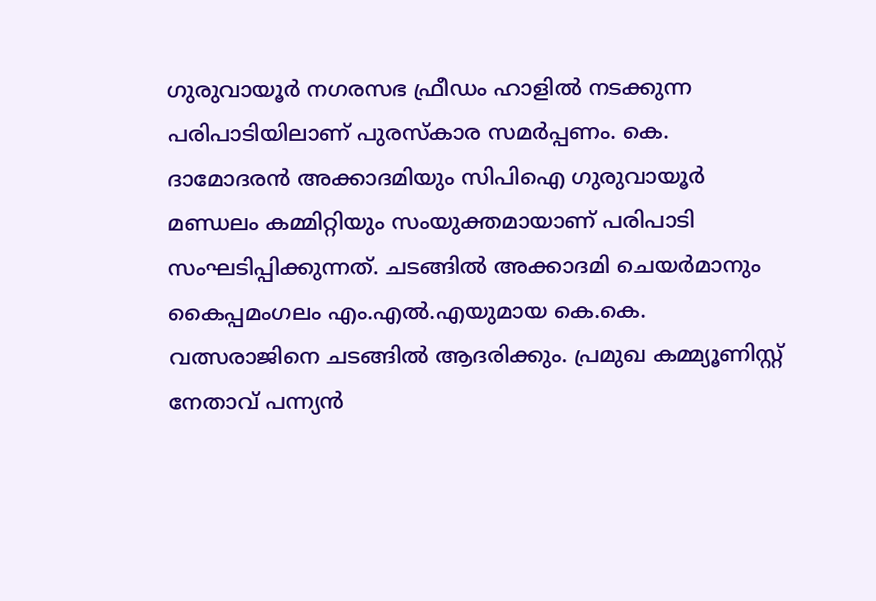ഗുരുവായൂർ നഗരസഭ ഫ്രീഡം ഹാളിൽ നടക്കുന്ന പരിപാടിയിലാണ് പുരസ്കാര സമർപ്പണം. കെ. ദാമോദരൻ അക്കാദമിയും സിപിഐ ഗുരുവായൂർ മണ്ഡലം കമ്മിറ്റിയും സംയുക്തമായാണ് പരിപാടി സംഘടിപ്പിക്കുന്നത്. ചടങ്ങിൽ അക്കാദമി ചെയർമാനും കൈപ്പമംഗലം എം.എൽ.എയുമായ കെ.കെ. വത്സരാജിനെ ചടങ്ങിൽ ആദരിക്കും. പ്രമുഖ കമ്മ്യൂണിസ്റ്റ് നേതാവ് പന്ന്യൻ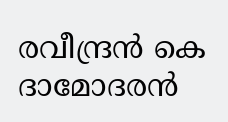രവീന്ദ്രൻ കെ ദാമോദരൻ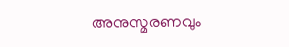അനുസ്മരണവും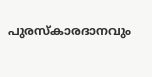പുരസ്കാരദാനവും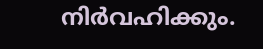നിർവഹിക്കും.